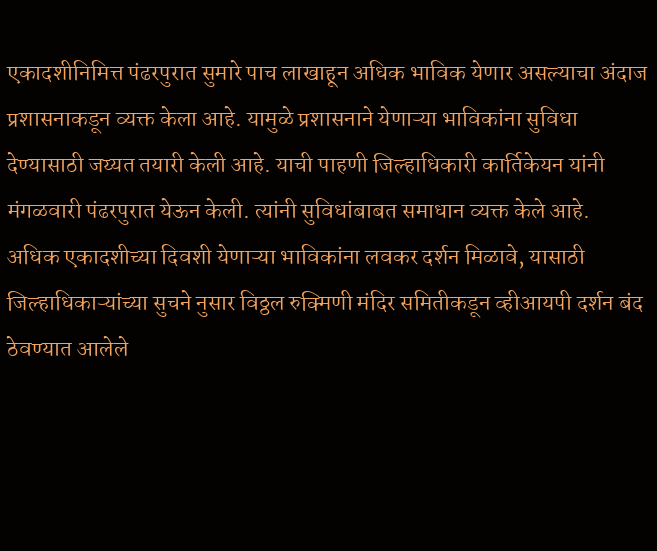एकादशीनिमित्त पंढरपुरात सुमारे पाच लाखाहून अधिक भाविक येणार असल्याचा अंदाज प्रशासनाकडून व्यक्त केला आहे. यामुळे प्रशासनाने येणाऱ्या भाविकांना सुविधा देण्यासाठी जय्यत तयारी केली आहे. याची पाहणी जिल्हाधिकारी कार्तिकेयन यांनी मंगळवारी पंढरपुरात येऊन केली. त्यांनी सुविधांबाबत समाधान व्यक्त केले आहे.
अधिक एकादशीच्या दिवशी येणाऱ्या भाविकांना लवकर दर्शन मिळावे, यासाठी जिल्हाधिकाऱ्यांच्या सुचने नुसार विठ्ठल रुक्मिणी मंदिर समितीकडून व्हीआयपी दर्शन बंद ठेवण्यात आलेले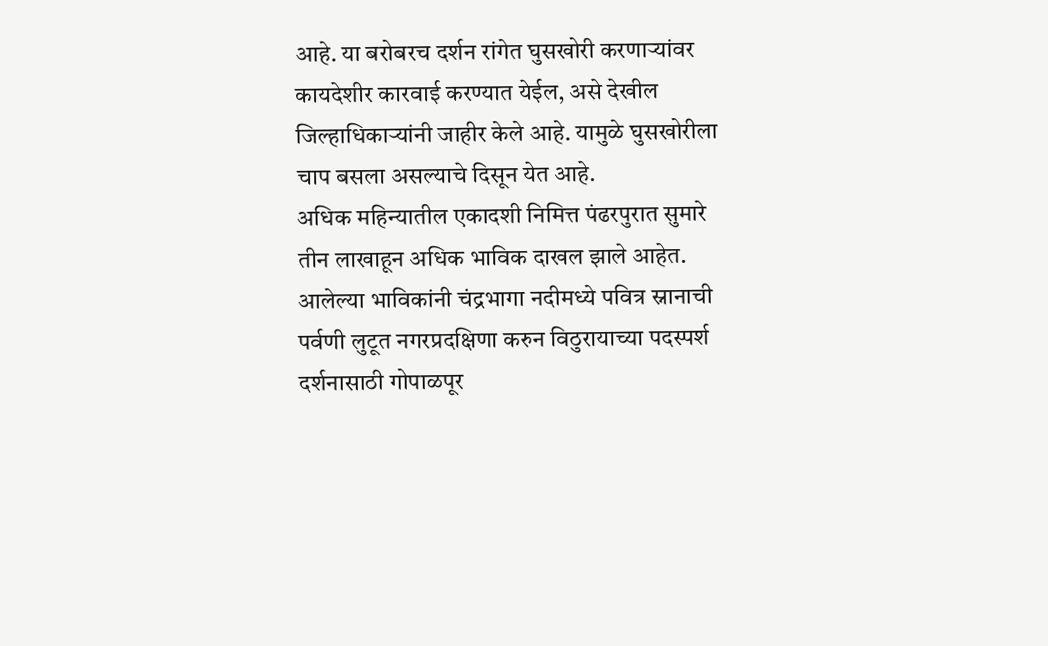आहे. या बरोबरच दर्शन रांगेत घुसखोरी करणाऱ्यांवर कायदेशीर कारवाई करण्यात येईल, असे देखील जिल्हाधिकाऱ्यांनी जाहीर केले आहे. यामुळे घुसखोरीला चाप बसला असल्याचे दिसून येत आहे.
अधिक महिन्यातील एकादशी निमित्त पंढरपुरात सुमारे तीन लाखाहून अधिक भाविक दाखल झाले आहेत. आलेल्या भाविकांनी चंद्रभागा नदीमध्ये पवित्र स्नानाची पर्वणी लुटूत नगरप्रदक्षिणा करुन विठुरायाच्या पदस्पर्श दर्शनासाठी गोपाळपूर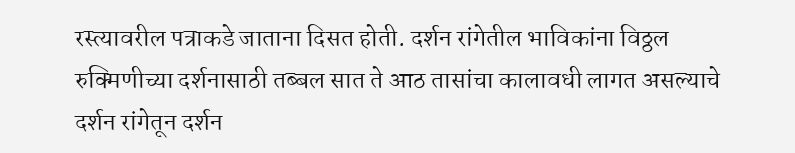रस्त्यावरील पत्राकडे जाताना दिसत होती. दर्शन रांगेतील भाविकांना विठ्ठल रुक्मिणीच्या दर्शनासाठी तब्बल सात ते आठ तासांचा कालावधी लागत असल्याचे दर्शन रांगेतून दर्शन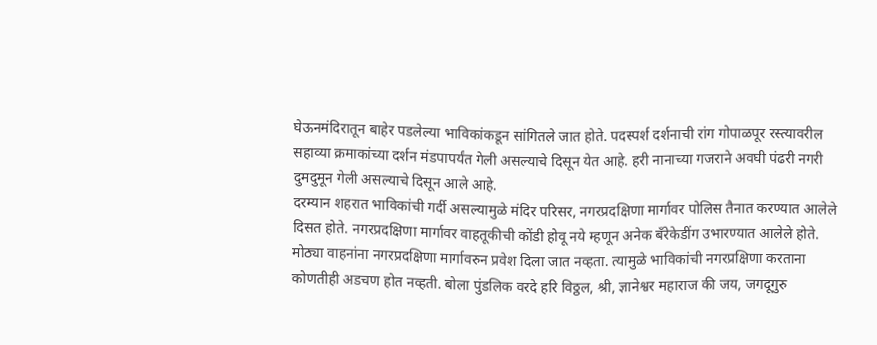घेऊनमंदिरातून बाहेर पडलेल्या भाविकांकडून सांगितले जात होते. पदस्पर्श दर्शनाची रांग गोपाळपूर रस्त्यावरील सहाव्या क्रमाकांच्या दर्शन मंडपापर्यंत गेली असल्याचे दिसून येत आहे. हरी नानाच्या गजराने अवघी पंढरी नगरी दुमदुमून गेली असल्याचे दिसून आले आहे.
दरम्यान शहरात भाविकांची गर्दी असल्यामुळे मंदिर परिसर, नगरप्रदक्षिणा मार्गावर पोलिस तैनात करण्यात आलेले दिसत होते. नगरप्रदक्षिणा मार्गावर वाहतूकीची कोंडी होवू नये म्हणून अनेक बँरेकेडींग उभारण्यात आलेले होते. मोठ्या वाहनांना नगरप्रदक्षिणा मार्गावरुन प्रवेश दिला जात नव्हता. त्यामुळे भाविकांची नगरप्रक्षिणा करताना कोणतीही अडचण होत नव्हती. बोला पुंडलिक वरदे हरि विठ्ठल, श्री, ज्ञानेश्वर महाराज की जय, जगदूगुरु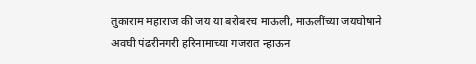तुकाराम महाराज की जय या बरोबरच माऊली, माऊलींच्या जयघोषाने अवघी पंढरीनगरी हरिनामाच्या गजरात न्हाऊन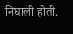निघाली होती.